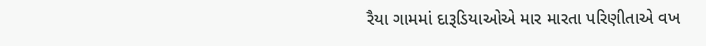રૈયા ગામમાં દારૂડિયાઓએ માર મારતા પરિણીતાએ વખ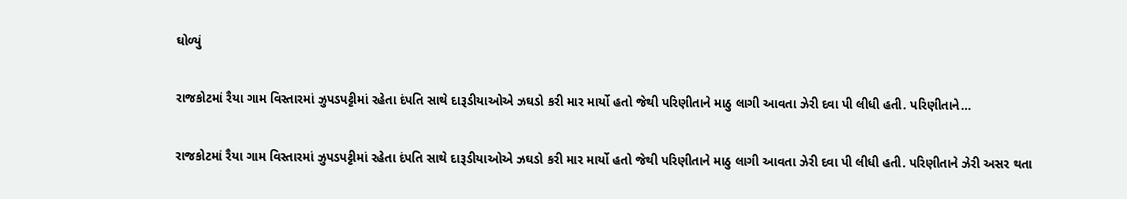ઘોળ્યું

રાજકોટમાં રૈયા ગામ વિસ્તારમાં ઝુપડપટ્ટીમાં રહેતા દંપતિ સાથે દારૂડીયાઓએ ઝઘડો કરી માર માર્યો હતો જેથી પરિણીતાને માઠુ લાગી આવતા ઝેરી દવા પી લીધી હતી. પરિણીતાને…

રાજકોટમાં રૈયા ગામ વિસ્તારમાં ઝુપડપટ્ટીમાં રહેતા દંપતિ સાથે દારૂડીયાઓએ ઝઘડો કરી માર માર્યો હતો જેથી પરિણીતાને માઠુ લાગી આવતા ઝેરી દવા પી લીધી હતી. પરિણીતાને ઝેરી અસર થતા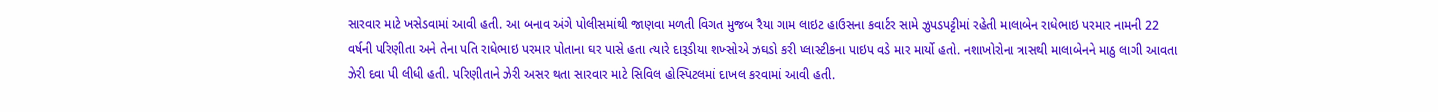સારવાર માટે ખસેડવામાં આવી હતી. આ બનાવ અંગે પોલીસમાંથી જાણવા મળતી વિગત મુજબ રૈયા ગામ લાઇટ હાઉસના કવાર્ટર સામે ઝુપડપટ્ટીમાં રહેતી માલાબેન રાધેભાઇ પરમાર નામની 22 વર્ષની પરિણીતા અને તેના પતિ રાધેભાઇ પરમાર પોતાના ઘર પાસે હતા ત્યારે દારૂડીયા શખ્સોએ ઝઘડો કરી પ્લાસ્ટીકના પાઇપ વડે માર માર્યો હતો. નશાખોરોના ત્રાસથી માલાબેનને માઠુ લાગી આવતા ઝેરી દવા પી લીધી હતી. પરિણીતાને ઝેરી અસર થતા સારવાર માટે સિવિલ હોસ્પિટલમાં દાખલ કરવામાં આવી હતી.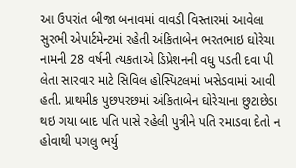આ ઉપરાંત બીજા બનાવમાં વાવડી વિસ્તારમાં આવેલા સુરભી એપાર્ટમેન્ટમાં રહેતી અંકિતાબેન ભરતભાઇ ઘોરેચા નામની 28 વર્ષની ત્યકતાએ ડિપ્રેશનની વધુ પડતી દવા પી લેતા સારવાર માટે સિવિલ હોસ્પિટલમાં ખસેડવામાં આવી હતી. પ્રાથમીક પુછપરછમાં અંકિતાબેન ઘોરેચાના છુટાછેડા થઇ ગયા બાદ પતિ પાસે રહેલી પુત્રીને પતિ રમાડવા દેતો ન હોવાથી પગલુ ભર્યુ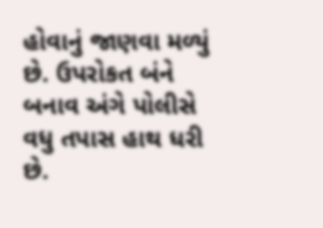હોવાનું જાણવા મળ્યું છે. ઉપરોકત બંને બનાવ અંગે પોલીસે વધુ તપાસ હાથ ધરી છે.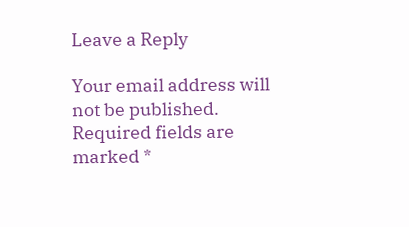Leave a Reply

Your email address will not be published. Required fields are marked *